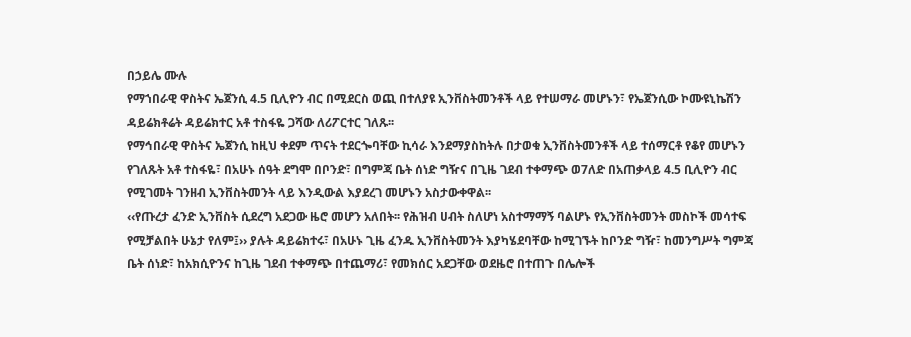በኃይሌ ሙሉ
የማኀበራዊ ዋስትና ኤጀንሲ 4.5 ቢሊዮን ብር በሚደርስ ወጪ በተለያዩ ኢንቨስትመንቶች ላይ የተሠማራ መሆኑን፣ የኤጀንሲው ኮሙዩኒኬሽን ዳይሬክቶሬት ዳይሬክተር አቶ ተስፋዬ ጋሻው ለሪፖርተር ገለጹ፡፡
የማኅበራዊ ዋስትና ኤጀንሲ ከዚህ ቀደም ጥናት ተደርጐባቸው ኪሳራ እንደማያስከትሉ በታወቁ ኢንቨስትመንቶች ላይ ተሰማርቶ የቆየ መሆኑን የገለጹት አቶ ተስፋዬ፣ በአሁኑ ሰዓት ደግሞ በቦንድ፣ በግምጃ ቤት ሰነድ ግዥና በጊዜ ገደብ ተቀማጭ ወ7ለድ በአጠቃላይ 4.5 ቢሊዮን ብር የሚገመት ገንዘብ ኢንቨስትመንት ላይ እንዲውል እያደረገ መሆኑን አስታውቀዋል፡፡
‹‹የጡረታ ፈንድ ኢንቨስት ሲደረግ አደጋው ዜሮ መሆን አለበት፡፡ የሕዝብ ሀብት ስለሆነ አስተማማኝ ባልሆኑ የኢንቨስትመንት መስኮች መሳተፍ የሚቻልበት ሁኔታ የለም፤›› ያሉት ዳይሬክተሩ፣ በአሁኑ ጊዜ ፈንዱ ኢንቨስትመንት እያካሄደባቸው ከሚገኙት ከቦንድ ግዥ፣ ከመንግሥት ግምጃ ቤት ሰነድ፣ ከአክሲዮንና ከጊዜ ገደብ ተቀማጭ በተጨማሪ፣ የመክሰር አደጋቸው ወደዜሮ በተጠጉ በሌሎች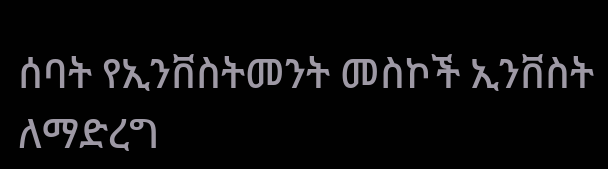ሰባት የኢንቨስትመንት መስኮች ኢንቨስት ለማድረግ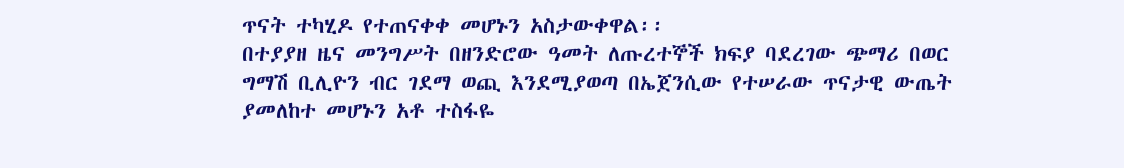ጥናት ተካሂዶ የተጠናቀቀ መሆኑን አስታውቀዋል፡፡
በተያያዘ ዜና መንግሥት በዘንድሮው ዓመት ለጡረተኞች ክፍያ ባደረገው ጭማሪ በወር ግማሽ ቢሊዮን ብር ገደማ ወጪ እንደሚያወጣ በኤጀንሲው የተሠራው ጥናታዊ ውጤት ያመለከተ መሆኑን አቶ ተስፋዬ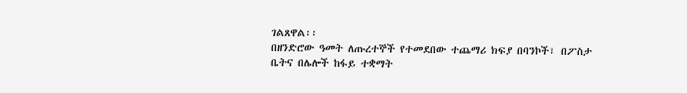ገልጸዋል፡፡
በዘንድሮው ዓመት ለጡረተኞች የተመደበው ተጨማሪ ክፍያ በባንኮች፣ በፖስታ ቤትና በሌሎች ከፋይ ተቋማት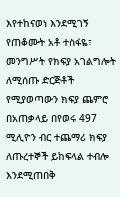እየተከናወነ እንደሚገኝ የጠቆሙት አቶ ተስፋዬ፣ መንግሥት የክፍያ አገልግሎት ለሚሰጡ ድርጅቶች የሚያወጣውን ክፍያ ጨምሮ በአጠቃላይ በየወሩ 497 ሚሊዮን ብር ተጨማሪ ክፍያ ለጡረተኞች ይከፍላል ተብሎ እንደሚጠበቅ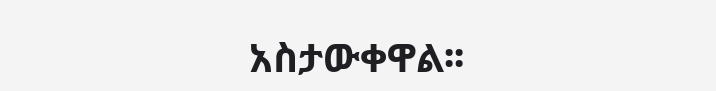አስታውቀዋል፡፡